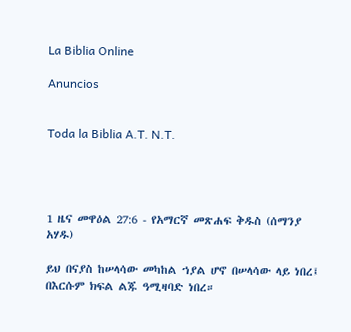La Biblia Online

Anuncios


Toda la Biblia A.T. N.T.




1 ዜና መዋዕል 27:6 - የአማርኛ መጽሐፍ ቅዱስ (ሰማንያ አሃዱ)

ይህ በናያስ ከሠላሳው መካከል ኀያል ሆኖ በሠላሳው ላይ ነበረ፤ በእርሱም ክፍል ልጁ ዓሚዛባድ ነበረ።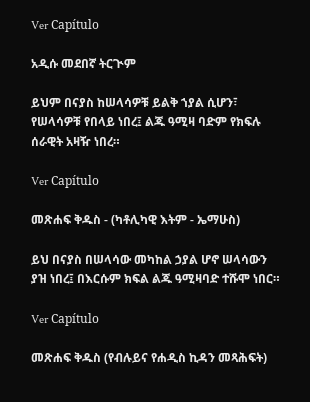Ver Capítulo

አዲሱ መደበኛ ትርጒም

ይህም በናያስ ከሠላሳዎቹ ይልቅ ኀያል ሲሆን፣ የሠላሳዎቹ የበላይ ነበረ፤ ልጁ ዓሚዛ ባድም የክፍሉ ሰራዊት አዛዥ ነበረ።

Ver Capítulo

መጽሐፍ ቅዱስ - (ካቶሊካዊ እትም - ኤማሁስ)

ይህ በናያስ በሠላሳው መካከል ኃያል ሆኖ ሠላሳውን ያዝ ነበረ፤ በእርሱም ክፍል ልጁ ዓሚዛባድ ተሹሞ ነበር።

Ver Capítulo

መጽሐፍ ቅዱስ (የብሉይና የሐዲስ ኪዳን መጻሕፍት)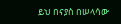ይህ በናያስ በሠላሳው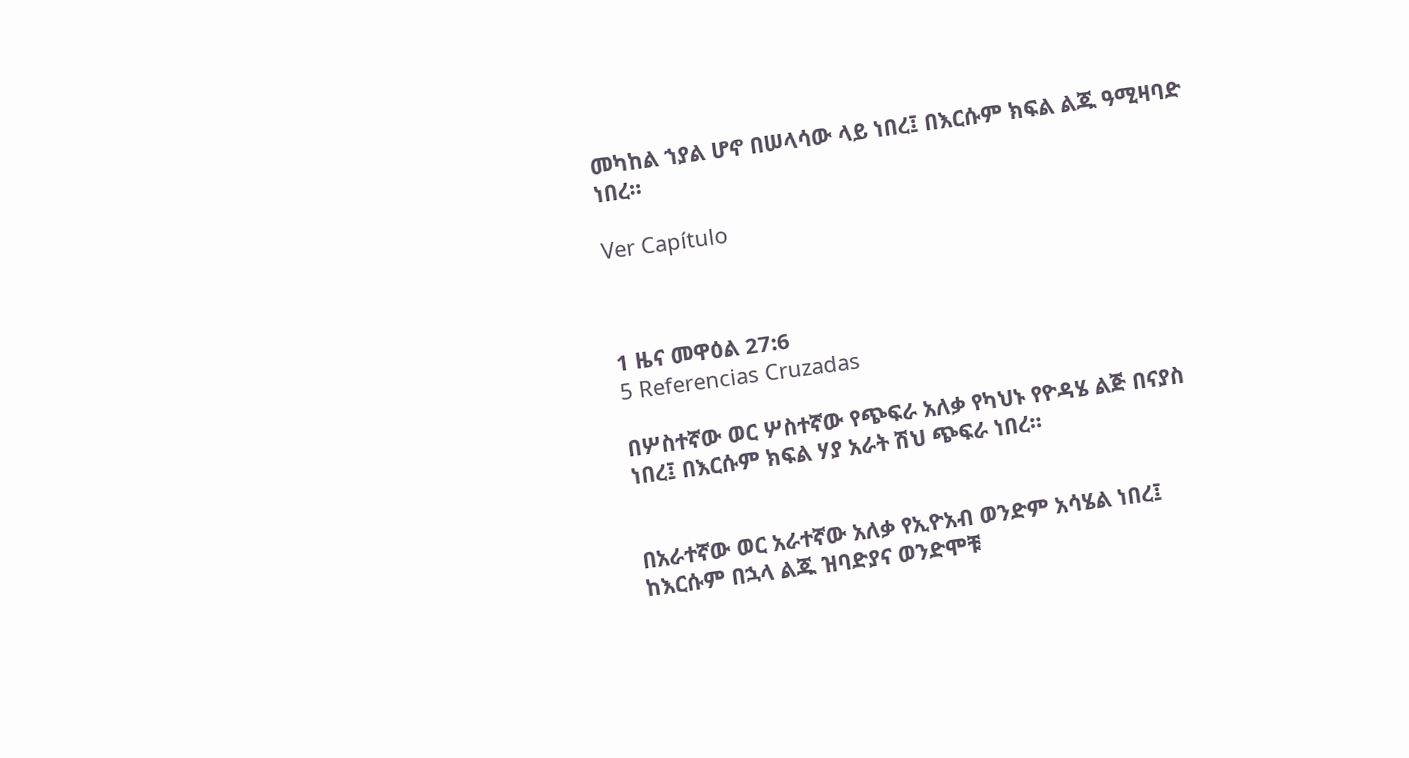መካከል ኀያል ሆኖ በሠላሳው ላይ ነበረ፤ በእርሱም ክፍል ልጁ ዓሚዛባድ ነበረ።

Ver Capítulo



1 ዜና መዋዕል 27:6
5 Referencias Cruzadas

በሦስተኛው ወር ሦስተኛው የጭፍራ አለቃ የካህኑ የዮዳሄ ልጅ በናያስ ነበረ፤ በእርሱም ክፍል ሃያ አራት ሽህ ጭፍራ ነበረ።


በአራተኛው ወር አራተኛው አለቃ የኢዮአብ ወንድም አሳሄል ነበረ፤ ከእርሱም በኋላ ልጁ ዝባድያና ወንድሞቹ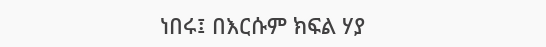ነበሩ፤ በእርሱም ክፍል ሃያ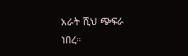አራት ሺህ ጭፍራ ነበረ።